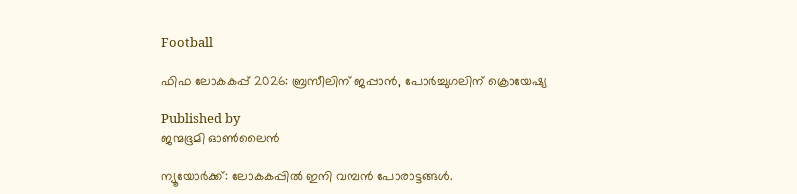Football

ഫിഫ ലോകകപ്പ് 2026: ബ്രസീലിന് ജപ്പാന്‍, പോര്‍ച്ചുഗലിന് ക്രൊയേഷ്യ

Published by
ജന്മഭൂമി ഓണ്‍ലൈന്‍

ന്യൂയോര്‍ക്ക്: ലോകകപ്പില്‍ ഇനി വമ്പന്‍ പോരാട്ടങ്ങള്‍.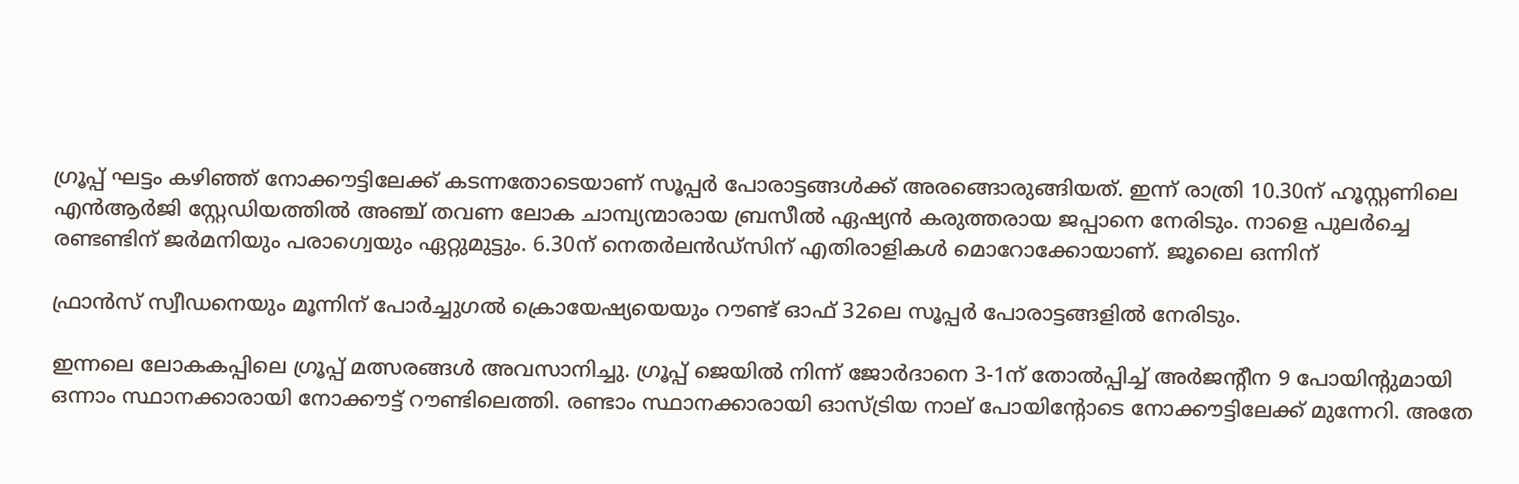ഗ്രൂപ്പ് ഘട്ടം കഴിഞ്ഞ് നോക്കൗട്ടിലേക്ക് കടന്നതോടെയാണ് സൂപ്പര്‍ പോരാട്ടങ്ങള്‍ക്ക് അരങ്ങൊരുങ്ങിയത്. ഇന്ന് രാത്രി 10.30ന് ഹൂസ്റ്റണിലെ എന്‍ആര്‍ജി സ്റ്റേഡിയത്തില്‍ അഞ്ച് തവണ ലോക ചാമ്പ്യന്മാരായ ബ്രസീല്‍ ഏഷ്യന്‍ കരുത്തരായ ജപ്പാനെ നേരിടും. നാളെ പുലര്‍ച്ചെ രണ്ടണ്ടിന് ജര്‍മനിയും പരാഗ്വെയും ഏറ്റുമുട്ടും. 6.30ന് നെതര്‍ലന്‍ഡ്‌സിന് എതിരാളികള്‍ മൊറോക്കോയാണ്. ജൂലൈ ഒന്നിന്

ഫ്രാന്‍സ് സ്വീഡനെയും മൂന്നിന് പോര്‍ച്ചുഗല്‍ ക്രൊയേഷ്യയെയും റൗണ്ട് ഓഫ് 32ലെ സൂപ്പര്‍ പോരാട്ടങ്ങളില്‍ നേരിടും.

ഇന്നലെ ലോകകപ്പിലെ ഗ്രൂപ്പ് മത്സരങ്ങള്‍ അവസാനിച്ചു. ഗ്രൂപ്പ് ജെയില്‍ നിന്ന് ജോര്‍ദാനെ 3-1ന് തോല്‍പ്പിച്ച് അര്‍ജന്റീന 9 പോയിന്റുമായി ഒന്നാം സ്ഥാനക്കാരായി നോക്കൗട്ട് റൗണ്ടിലെത്തി. രണ്ടാം സ്ഥാനക്കാരായി ഓസ്ട്രിയ നാല് പോയിന്റോടെ നോക്കൗട്ടിലേക്ക് മുന്നേറി. അതേ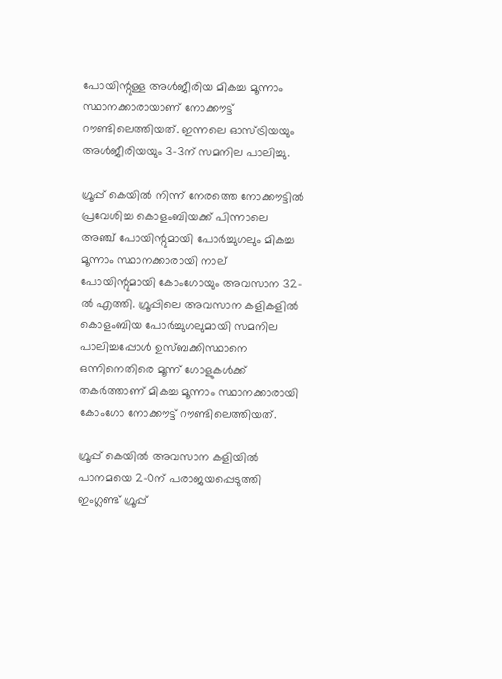പോയിന്റുള്ള അള്‍ജീരിയ മികച്ച മൂന്നാം സ്ഥാനക്കാരായാണ് നോക്കൗട്ട് റൗണ്ടിലെത്തിയത്. ഇന്നലെ ഓസ്ട്രിയയും അള്‍ജീരിയയും 3-3ന് സമനില പാലിച്ചു.

ഗ്രൂപ്പ് കെയില്‍ നിന്ന് നേരത്തെ നോക്കൗട്ടില്‍ പ്രവേശിച്ച കൊളംബിയക്ക് പിന്നാലെ അഞ്ച് പോയിന്റുമായി പോര്‍ച്ചുഗലും മികച്ച മൂന്നാം സ്ഥാനക്കാരായി നാല് പോയിന്റുമായി കോംഗോയും അവസാന 32-ല്‍ എത്തി. ഗ്രൂപ്പിലെ അവസാന കളികളില്‍ കൊളംബിയ പോര്‍ച്ചുഗലുമായി സമനില പാലിച്ചപ്പോള്‍ ഉസ്ബക്കിസ്ഥാനെ ഒന്നിനെതിരെ മൂന്ന് ഗോളുകള്‍ക്ക് തകര്‍ത്താണ് മികച്ച മൂന്നാം സ്ഥാനക്കാരായി കോംഗോ നോക്കൗട്ട് റൗണ്ടിലെത്തിയത്.

ഗ്രൂപ്പ് കെയില്‍ അവസാന കളിയില്‍ പാനമയെ 2-0ന് പരാജയപ്പെടുത്തി ഇംഗ്ലണ്ട് ഗ്രൂപ്പ്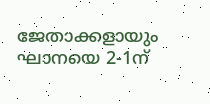ജേതാക്കളായും ഘാനയെ 2-1ന്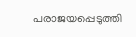പരാജയപ്പെടുത്തി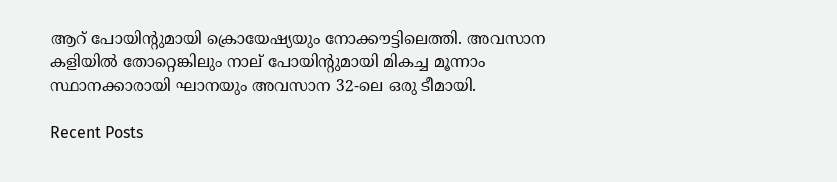ആറ് പോയിന്റുമായി ക്രൊയേഷ്യയും നോക്കൗട്ടിലെത്തി. അവസാന കളിയില്‍ തോറ്റെങ്കിലും നാല് പോയിന്റുമായി മികച്ച മൂന്നാം സ്ഥാനക്കാരായി ഘാനയും അവസാന 32-ലെ ഒരു ടീമായി.

Recent Posts